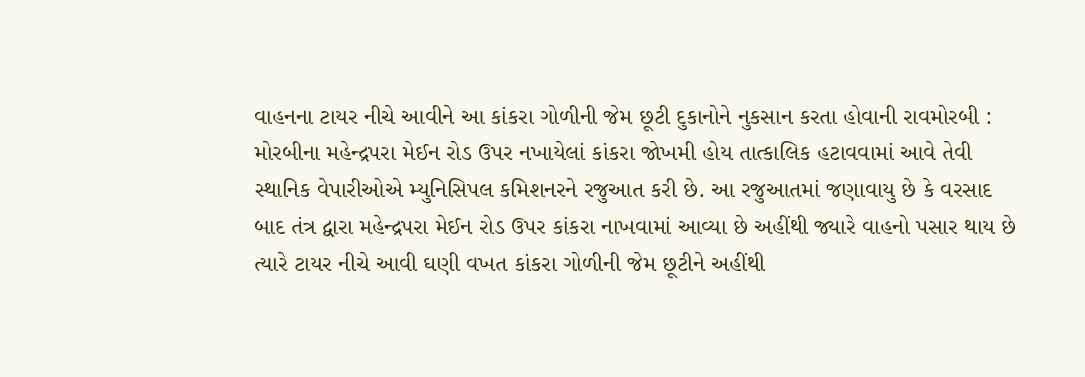વાહનના ટાયર નીચે આવીને આ કાંકરા ગોળીની જેમ છૂટી દુકાનોને નુકસાન કરતા હોવાની રાવમોરબી : મોરબીના મહેન્દ્રપરા મેઈન રોડ ઉપર નખાયેલાં કાંકરા જોખમી હોય તાત્કાલિક હટાવવામાં આવે તેવી સ્થાનિક વેપારીઓએ મ્યુનિસિપલ કમિશનરને રજુઆત કરી છે. આ રજુઆતમાં જણાવાયુ છે કે વરસાદ બાદ તંત્ર દ્વારા મહેન્દ્રપરા મેઈન રોડ ઉપર કાંકરા નાખવામાં આવ્યા છે અહીંથી જ્યારે વાહનો પસાર થાય છે ત્યારે ટાયર નીચે આવી ઘણી વખત કાંકરા ગોળીની જેમ છૂટીને અહીંથી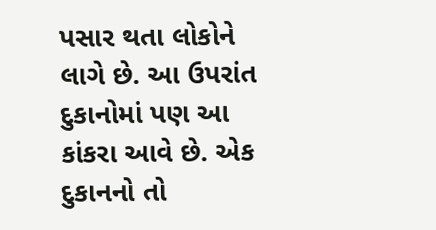પસાર થતા લોકોને લાગે છે. આ ઉપરાંત દુકાનોમાં પણ આ કાંકરા આવે છે. એક દુકાનનો તો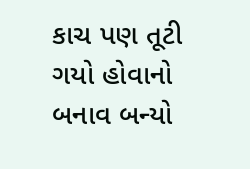કાચ પણ તૂટી ગયો હોવાનો બનાવ બન્યો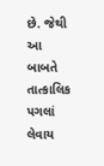છે. જેથી આ બાબતે તાત્કાલિક પગલાં લેવાય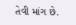તેવી માંગ છે.